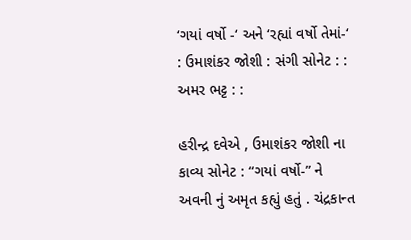‘ગયાં વર્ષો -‘ અને ‘રહ્યાં વર્ષો તેમાં-‘ : ઉમાશંકર જોશી : સંગી સોનેટ : : અમર ભટ્ટ : :

હરીન્દ્ર દવેએ , ઉમાશંકર જોશી ના કાવ્ય સોનેટ : “ગયાં વર્ષો-” ને અવની નું અમૃત કહ્યું હતું . ચંદ્રકાન્ત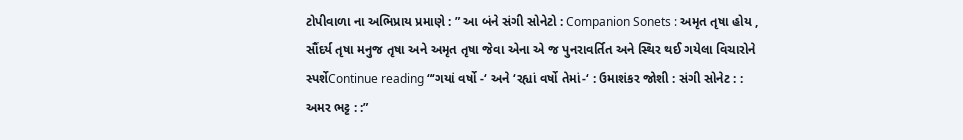ટોપીવાળા ના અભિપ્રાય પ્રમાણે : ” આ બંને સંગી સોનેટો : Companion Sonets : અમૃત તૃષા હોય , સૌંદર્ય તૃષા મનુજ તૃષા અને અમૃત તૃષા જેવા એના એ જ પુનરાવર્તિત અને સ્થિર થઈ ગયેલા વિચારોને સ્પર્શેContinue reading “‘ગયાં વર્ષો -‘ અને ‘રહ્યાં વર્ષો તેમાં-‘ : ઉમાશંકર જોશી : સંગી સોનેટ : : અમર ભટ્ટ : :”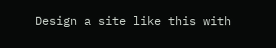Design a site like this with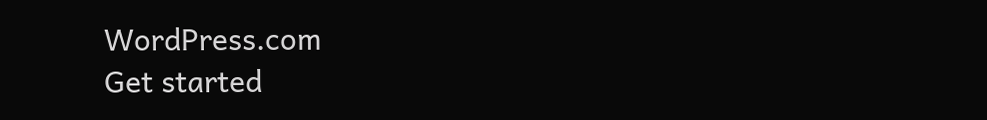WordPress.com
Get started